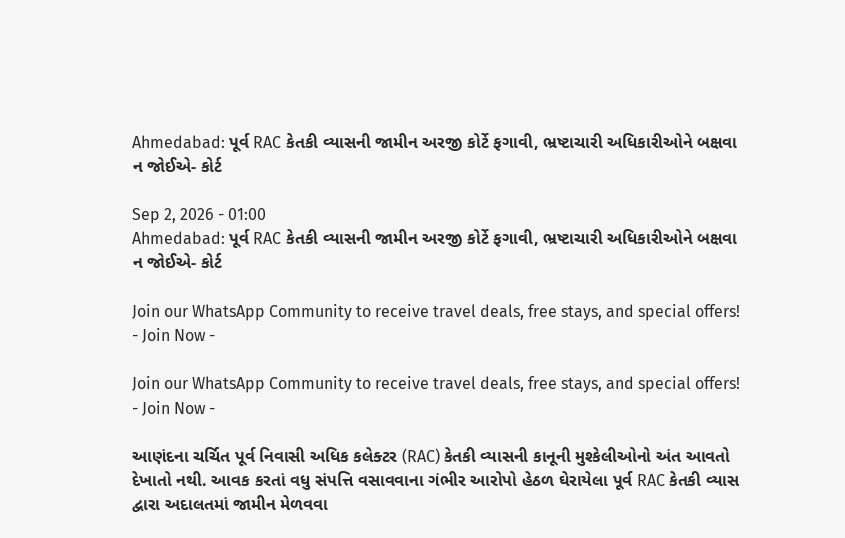Ahmedabad: પૂર્વ RAC કેતકી વ્યાસની જામીન અરજી કોર્ટે ફગાવી, ભ્રષ્ટાચારી અધિકારીઓને બક્ષવા ન જોઈએ- કોર્ટ

Sep 2, 2026 - 01:00
Ahmedabad: પૂર્વ RAC કેતકી વ્યાસની જામીન અરજી કોર્ટે ફગાવી, ભ્રષ્ટાચારી અધિકારીઓને બક્ષવા ન જોઈએ- કોર્ટ

Join our WhatsApp Community to receive travel deals, free stays, and special offers!
- Join Now -

Join our WhatsApp Community to receive travel deals, free stays, and special offers!
- Join Now -

આણંદના ચર્ચિત પૂર્વ નિવાસી અધિક કલેક્ટર (RAC) કેતકી વ્યાસની કાનૂની મુશ્કેલીઓનો અંત આવતો દેખાતો નથી. આવક કરતાં વધુ સંપત્તિ વસાવવાના ગંભીર આરોપો હેઠળ ઘેરાયેલા પૂર્વ RAC કેતકી વ્યાસ દ્વારા અદાલતમાં જામીન મેળવવા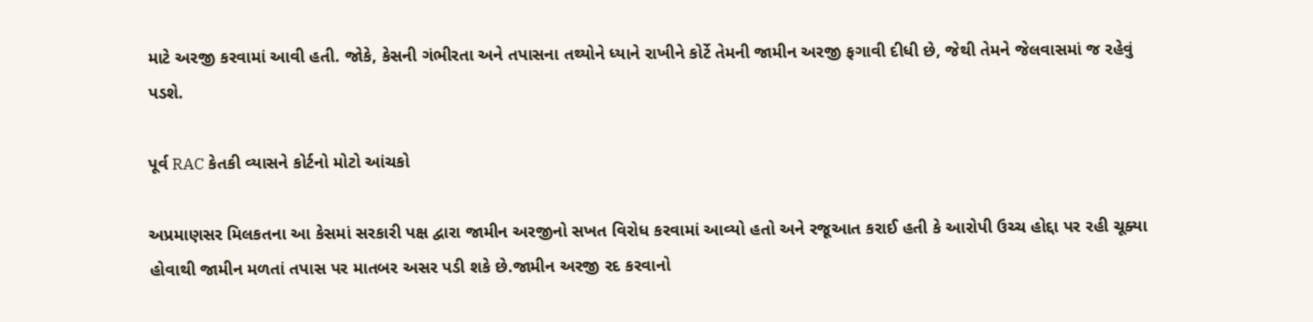માટે અરજી કરવામાં આવી હતી. જોકે, કેસની ગંભીરતા અને તપાસના તથ્યોને ધ્યાને રાખીને કોર્ટે તેમની જામીન અરજી ફગાવી દીધી છે, જેથી તેમને જેલવાસમાં જ રહેવું પડશે.

પૂર્વ RAC કેતકી વ્યાસને કોર્ટનો મોટો આંચકો

અપ્રમાણસર મિલકતના આ કેસમાં સરકારી પક્ષ દ્વારા જામીન અરજીનો સખત વિરોધ કરવામાં આવ્યો હતો અને રજૂઆત કરાઈ હતી કે આરોપી ઉચ્ચ હોદ્દા પર રહી ચૂક્યા હોવાથી જામીન મળતાં તપાસ પર માતબર અસર પડી શકે છે.જામીન અરજી રદ કરવાનો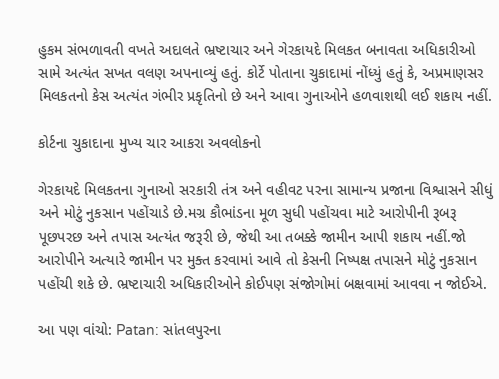હુકમ સંભળાવતી વખતે અદાલતે ભ્રષ્ટાચાર અને ગેરકાયદે મિલકત બનાવતા અધિકારીઓ સામે અત્યંત સખત વલણ અપનાવ્યું હતું. કોર્ટે પોતાના ચુકાદામાં નોંધ્યું હતું કે, અપ્રમાણસર મિલકતનો કેસ અત્યંત ગંભીર પ્રકૃતિનો છે અને આવા ગુનાઓને હળવાશથી લઈ શકાય નહીં.

કોર્ટના ચુકાદાના મુખ્ય ચાર આકરા અવલોકનો

ગેરકાયદે મિલકતના ગુનાઓ સરકારી તંત્ર અને વહીવટ પરના સામાન્ય પ્રજાના વિશ્વાસને સીધું અને મોટું નુકસાન પહોંચાડે છે.મગ્ર કૌભાંડના મૂળ સુધી પહોંચવા માટે આરોપીની રૂબરૂ પૂછપરછ અને તપાસ અત્યંત જરૂરી છે, જેથી આ તબક્કે જામીન આપી શકાય નહીં.જો આરોપીને અત્યારે જામીન પર મુક્ત કરવામાં આવે તો કેસની નિષ્પક્ષ તપાસને મોટું નુકસાન પહોંચી શકે છે. ભ્રષ્ટાચારી અધિકારીઓને કોઈપણ સંજોગોમાં બક્ષવામાં આવવા ન જોઈએ.

આ પણ વાંચો: Patan: સાંતલપુરના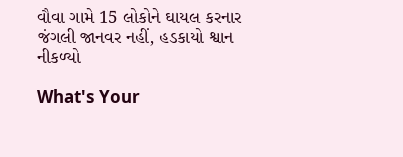વૌવા ગામે 15 લોકોને ઘાયલ કરનાર જંગલી જાનવર નહીં, હડકાયો શ્વાન નીકળ્યો

What's Your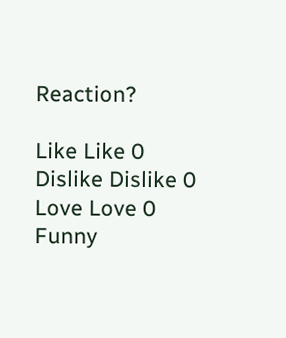Reaction?

Like Like 0
Dislike Dislike 0
Love Love 0
Funny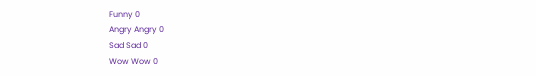Funny 0
Angry Angry 0
Sad Sad 0
Wow Wow 0